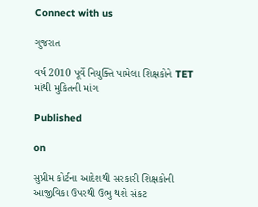Connect with us

ગુજરાત

વર્ષ 2010 પૂર્વે નિયુક્તિ પામેલા શિક્ષકોને TET માંથી મુકિતની માંગ

Published

on

સુપ્રીમ કોર્ટના આદેશથી સરકારી શિક્ષકોની આજીવિકા ઉપરથી ઉભુ થશે સંકટ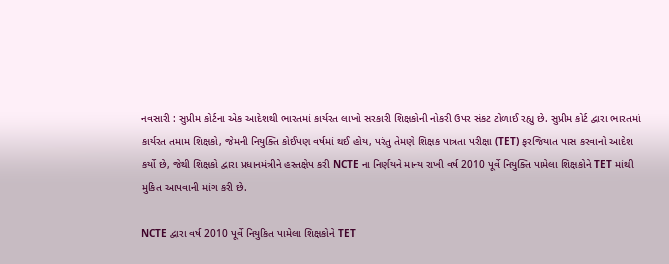નવસારી : સુપ્રીમ કોર્ટના એક આદેશથી ભારતમાં કાર્યરત લાખો સરકારી શિક્ષકોની નોકરી ઉપર સંકટ ટોળાઈ રહ્યુ છે. સુપ્રીમ કોર્ટ દ્વારા ભારતમાં કાર્યરત તમામ શિક્ષકો, જેમની નિયુક્તિ કોઈપણ વર્ષમાં થઈ હોય, પરંતુ તેમણે શિક્ષક પાત્રતા પરીક્ષા (TET) ફરજિયાત પાસ કરવાનો આદેશ કર્યો છે, જેથી શિક્ષકો દ્વારા પ્રધાનમંત્રીને હસ્તક્ષેપ કરી NCTE ના નિર્ણયને માન્ય રાખી વર્ષ 2010 પૂર્વે નિયુક્તિ પામેલા શિક્ષકોને TET માંથી મુકિત આપવાની માંગ કરી છે.

NCTE દ્વારા વર્ષ 2010 પૂર્વે નિયુકિત પામેલા શિક્ષકોને TET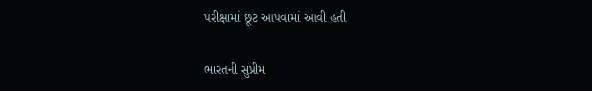પરીક્ષામાં છૂટ આપવામાં આવી હતી

ભારતની સુપ્રીમ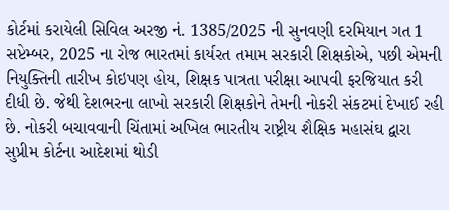કોર્ટમાં કરાયેલી સિવિલ અરજી નં. 1385/2025 ની સુનવણી દરમિયાન ગત 1 સપ્ટેમ્બર, 2025 ના રોજ ભારતમાં કાર્યરત તમામ સરકારી શિક્ષકોએ, પછી એમની નિયુક્તિની તારીખ કોઇપણ હોય, શિક્ષક પાત્રતા પરીક્ષા આપવી ફરજિયાત કરી દીધી છે. જેથી દેશભરના લાખો સરકારી શિક્ષકોને તેમની નોકરી સંકટમાં દેખાઈ રહી છે. નોકરી બચાવવાની ચિંતામાં અખિલ ભારતીય રાષ્ટ્રીય શૈક્ષિક મહાસંઘ દ્વારા સુપ્રીમ કોર્ટના આદેશમાં થોડી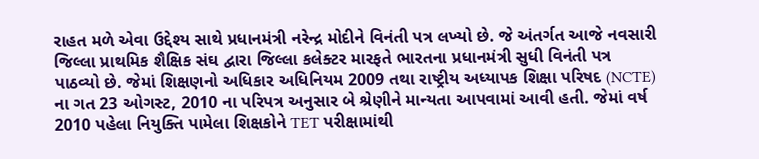રાહત મળે એવા ઉદ્દેશ્ય સાથે પ્રધાનમંત્રી નરેન્દ્ર મોદીને વિનંતી પત્ર લખ્યો છે. જે અંતર્ગત આજે નવસારી જિલ્લા પ્રાથમિક શૈક્ષિક સંઘ દ્વારા જિલ્લા કલેક્ટર મારફતે ભારતના પ્રધાનમંત્રી સુધી વિનંતી પત્ર પાઠવ્યો છે. જેમાં શિક્ષણનો અધિકાર અધિનિયમ 2009 તથા રાષ્ટ્રીય અધ્યાપક શિક્ષા પરિષદ (NCTE) ના ગત 23 ઓગસ્ટ, 2010 ના પરિપત્ર અનુસાર બે શ્રેણીને માન્યતા આપવામાં આવી હતી. જેમાં વર્ષ 2010 પહેલા નિયુક્તિ પામેલા શિક્ષકોને TET પરીક્ષામાંથી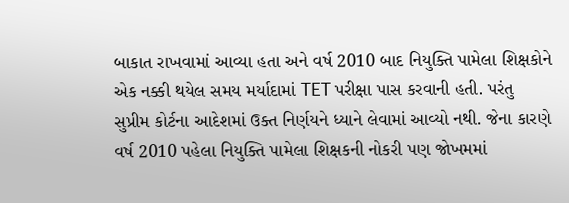બાકાત રાખવામાં આવ્યા હતા અને વર્ષ 2010 બાદ નિયુક્તિ પામેલા શિક્ષકોને એક નક્કી થયેલ સમય મર્યાદામાં TET પરીક્ષા પાસ કરવાની હતી. પરંતુ સુપ્રીમ કોર્ટના આદેશમાં ઉક્ત નિર્ણયને ધ્યાને લેવામાં આવ્યો નથી. જેના કારણે વર્ષ 2010 પહેલા નિયુક્તિ પામેલા શિક્ષકની નોકરી પણ જોખમમાં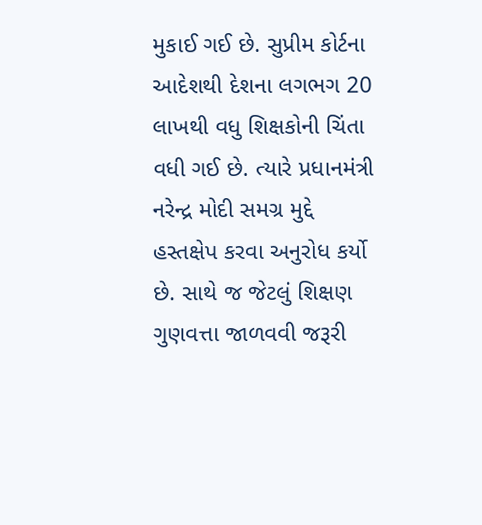મુકાઈ ગઈ છે. સુપ્રીમ કોર્ટના આદેશથી દેશના લગભગ 20 લાખથી વધુ શિક્ષકોની ચિંતા વધી ગઈ છે. ત્યારે પ્રધાનમંત્રી નરેન્દ્ર મોદી સમગ્ર મુદ્દે હસ્તક્ષેપ કરવા અનુરોધ કર્યો છે. સાથે જ જેટલું શિક્ષણ ગુણવત્તા જાળવવી જરૂરી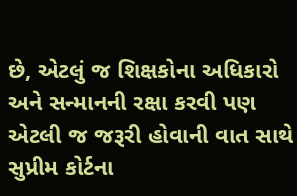છે, એટલું જ શિક્ષકોના અધિકારો અને સન્માનની રક્ષા કરવી પણ એટલી જ જરૂરી હોવાની વાત સાથે સુપ્રીમ કોર્ટના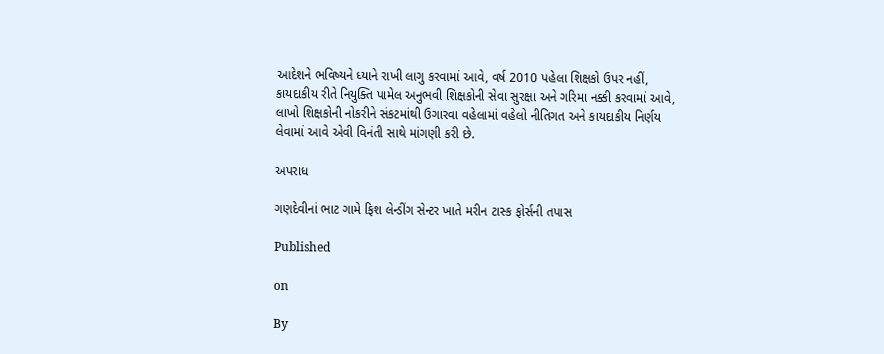આદેશને ભવિષ્યને ધ્યાને રાખી લાગુ કરવામાં આવે, વર્ષ 2010 પહેલા શિક્ષકો ઉપર નહીં, કાયદાકીય રીતે નિયુક્તિ પામેલ અનુભવી શિક્ષકોની સેવા સુરક્ષા અને ગરિમા નક્કી કરવામાં આવે, લાખો શિક્ષકોની નોકરીને સંકટમાંથી ઉગારવા વહેલામાં વહેલો નીતિગત અને કાયદાકીય નિર્ણય લેવામાં આવે એવી વિનંતી સાથે માંગણી કરી છે.

અપરાધ

ગણદેવીનાં ભાટ ગામે ફિશ લેન્ડીંગ સેન્ટર ખાતે મરીન ટાસ્ક ફોર્સની તપાસ

Published

on

By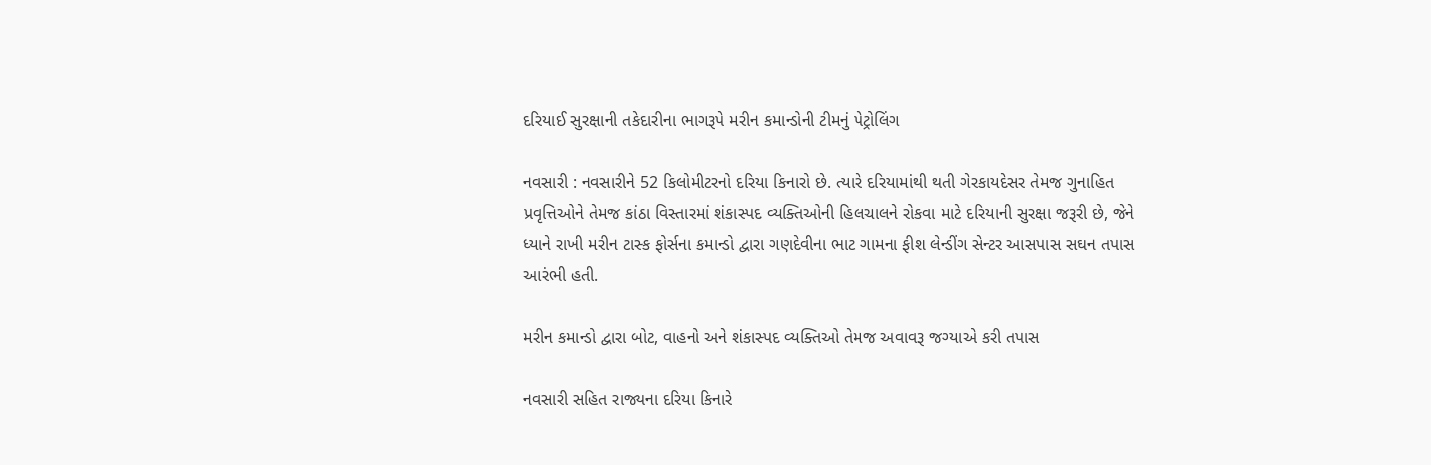દરિયાઈ સુરક્ષાની તકેદારીના ભાગરૂપે મરીન કમાન્ડોની ટીમનું પેટ્રોલિંગ

નવસારી : નવસારીને 52 કિલોમીટરનો દરિયા કિનારો છે. ત્યારે દરિયામાંથી થતી ગેરકાયદેસર તેમજ ગુનાહિત પ્રવૃત્તિઓને તેમજ કાંઠા વિસ્તારમાં શંકાસ્પદ વ્યક્તિઓની હિલચાલને રોકવા માટે દરિયાની સુરક્ષા જરૂરી છે, જેને ધ્યાને રાખી મરીન ટાસ્ક ફોર્સના કમાન્ડો દ્વારા ગણદેવીના ભાટ ગામના ફીશ લેન્ડીંગ સેન્ટર આસપાસ સઘન તપાસ આરંભી હતી.

મરીન કમાન્ડો દ્વારા બોટ, વાહનો અને શંકાસ્પદ વ્યક્તિઓ તેમજ અવાવરૂ જગ્યાએ કરી તપાસ

નવસારી સહિત રાજ્યના દરિયા કિનારે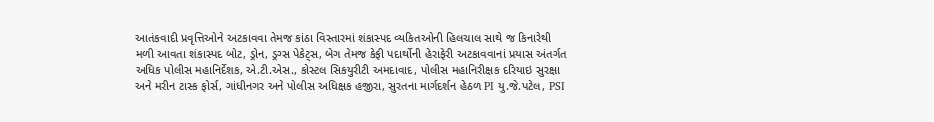આતંકવાદી પ્રવૃત્તિઓને અટકાવવા તેમજ કાંઠા વિસ્તારમાં શંકાસ્પદ વ્યકિતઓની હિલચાલ સાથે જ કિનારેથી મળી આવતા શંકાસ્પદ બોટ, ડ્રોન, ડ્રગ્સ પેકેટ્સ, બેગ તેમજ કેફી પદાર્થોની હેરાફેરી અટકાવવાનાં પ્રયાસ અંતર્ગત અધિક પોલીસ મહાનિર્દેશક, એ.ટી.એસ., કોસ્ટલ સિકયુરીટી અમદાવાદ, પોલીસ મહાનિરીક્ષક દરિયાઇ સુરક્ષા અને મરીન ટાસ્ક ફોર્સ, ગાંધીનગર અને પોલીસ અધિક્ષક હજીરા, સુરતના માર્ગદર્શન હેઠળ PI યુ.જે.પટેલ, PSI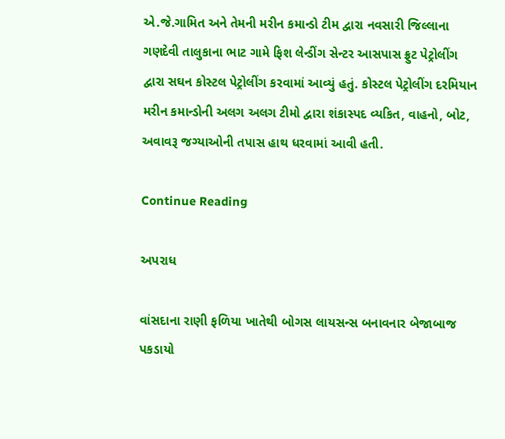એ.જે.ગામિત અને તેમની મરીન કમાન્ડો ટીમ દ્વારા નવસારી જિલ્લાના ગણદેવી તાલુકાના ભાટ ગામે ફિશ લેન્ડીંગ સેન્ટર આસપાસ ફ્રુટ પેટ્રોલીંગ દ્વારા સઘન કોસ્ટલ પેટ્રોલીંગ કરવામાં આવ્યું હતું. કોસ્ટલ પેટ્રોલીંગ દરમિયાન મરીન કમાન્ડોની અલગ અલગ ટીમો દ્વારા શંકાસ્પદ વ્યકિત, વાહનો, બોટ, અવાવરૂ જગ્યાઓની તપાસ હાથ ધરવામાં આવી હતી.

Continue Reading

અપરાધ

વાંસદાના રાણી ફળિયા ખાતેથી બોગસ લાયસન્સ બનાવનાર બેજાબાજ પકડાયો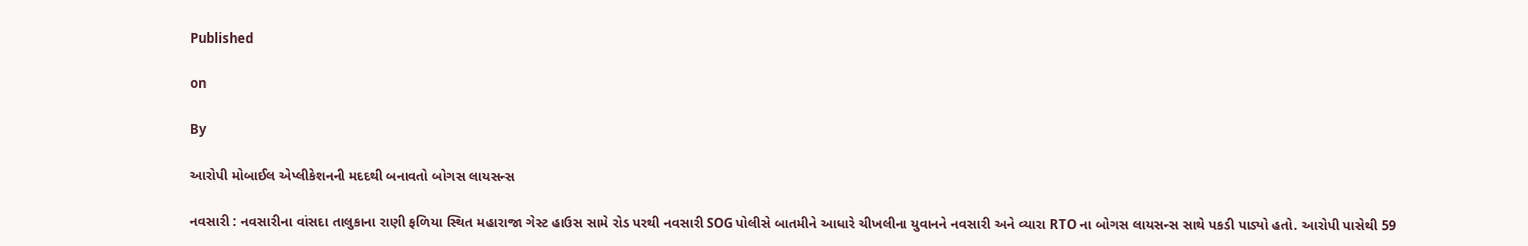Published

on

By

આરોપી મોબાઈલ એપ્લીકેશનની મદદથી બનાવતો બોગસ લાયસન્સ

નવસારી : નવસારીના વાંસદા તાલુકાના રાણી ફળિયા સ્થિત મહારાજા ગેસ્ટ હાઉસ સામે રોડ પરથી નવસારી SOG પોલીસે બાતમીને આધારે ચીખલીના યુવાનને નવસારી અને વ્યારા RTO ના બોગસ લાયસન્સ સાથે પકડી પાડ્યો હતો. આરોપી પાસેથી 59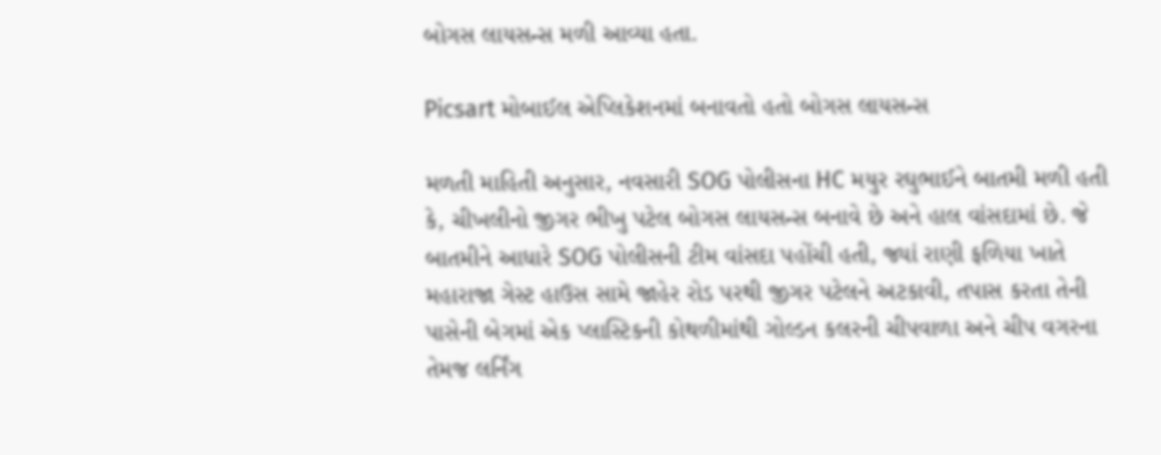બોગસ લાયસન્સ મળી આવ્યા હતા.

Picsart મોબાઈલ એપ્લિકેશનમાં બનાવતો હતો બોગસ લાયસન્સ

મળતી માહિતી અનુસાર, નવસારી SOG પોલીસના HC મયુર રઘુભાઈને બાતમી મળી હતી કે, ચીખલીનો જીગર ભીખુ પટેલ બોગસ લાયસન્સ બનાવે છે અને હાલ વાંસદામાં છે. જે બાતમીને આધારે SOG પોલીસની ટીમ વાંસદા પહોંચી હતી, જ્યાં રાણી ફળિયા ખાતે મહારાજા ગેસ્ટ હાઉસ સામે જાહેર રોડ પરથી જીગર પટેલને અટકાવી, તપાસ કરતા તેની પાસેની બેગમાં એક પ્લાસ્ટિકની કોથળીમાંથી ગોલ્ડન કલરની ચીપવાળા અને ચીપ વગરના તેમજ લર્નિંગ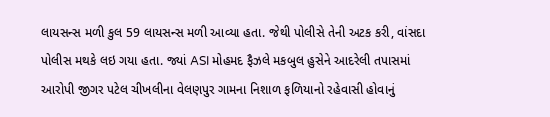લાયસન્સ મળી કુલ 59 લાયસન્સ મળી આવ્યા હતા. જેથી પોલીસે તેની અટક કરી, વાંસદા પોલીસ મથકે લઇ ગયા હતા. જ્યાં ASI મોહમદ ફૈઝલે મકબુલ હુસેને આદરેલી તપાસમાં આરોપી જીગર પટેલ ચીખલીના વેલણપુર ગામના નિશાળ ફળિયાનો રહેવાસી હોવાનું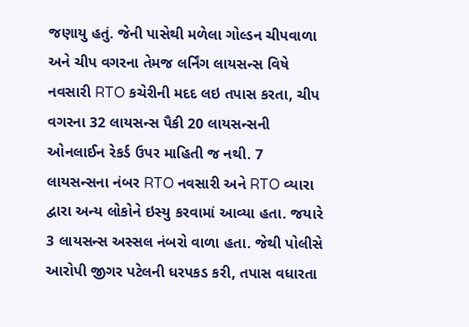જણાયુ હતું. જેની પાસેથી મળેલા ગોલ્ડન ચીપવાળા અને ચીપ વગરના તેમજ લર્નિંગ લાયસન્સ વિષે નવસારી RTO કચેરીની મદદ લઇ તપાસ કરતા, ચીપ વગરના 32 લાયસન્સ પૈકી 20 લાયસન્સની ઓનલાઈન રેકર્ડ ઉપર માહિતી જ નથી. 7 લાયસન્સના નંબર RTO નવસારી અને RTO વ્યારા દ્વારા અન્ય લોકોને ઇસ્યુ કરવામાં આવ્યા હતા. જયારે 3 લાયસન્સ અસ્સલ નંબરો વાળા હતા. જેથી પોલીસે આરોપી જીગર પટેલની ધરપકડ કરી, તપાસ વધારતા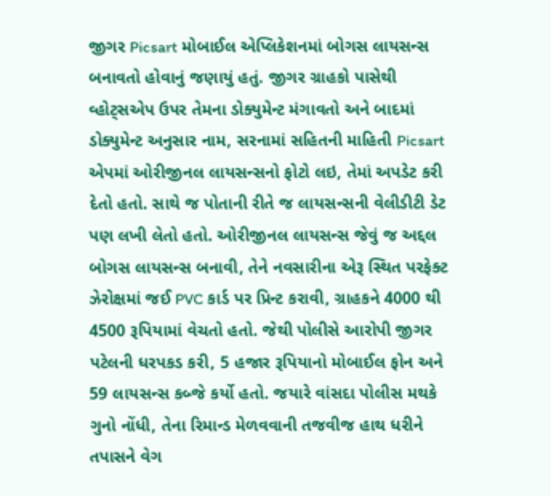જીગર Picsart મોબાઈલ એપ્લિકેશનમાં બોગસ લાયસન્સ બનાવતો હોવાનું જણાયું હતું. જીગર ગ્રાહકો પાસેથી વ્હોટ્સએપ ઉપર તેમના ડોક્યુમેન્ટ મંગાવતો અને બાદમાં ડોક્યુમેન્ટ અનુસાર નામ, સરનામાં સહિતની માહિતી Picsart એપમાં ઓરીજીનલ લાયસન્સનો ફોટો લઇ, તેમાં અપડેટ કરી દેતો હતો. સાથે જ પોતાની રીતે જ લાયસન્સની વેલીડીટી ડેટ પણ લખી લેતો હતો. ઓરીજીનલ લાયસન્સ જેવું જ અદ્દલ બોગસ લાયસન્સ બનાવી, તેને નવસારીના એરૂ સ્થિત પરફેક્ટ ઝેરોક્ષમાં જઈ PVC કાર્ડ પર પ્રિન્ટ કરાવી, ગ્રાહકને 4000 થી 4500 રૂપિયામાં વેચતો હતો. જેથી પોલીસે આરોપી જીગર પટેલની ધરપકડ કરી, 5 હજાર રૂપિયાનો મોબાઈલ ફોન અને 59 લાયસન્સ કબ્જે કર્યો હતો. જયારે વાંસદા પોલીસ મથકે ગુનો નોંધી, તેના રિમાન્ડ મેળવવાની તજવીજ હાથ ધરીને તપાસને વેગ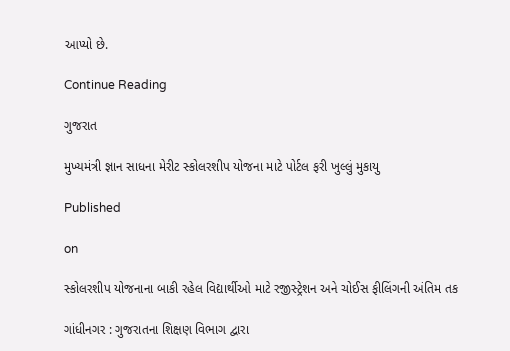આપ્યો છે.

Continue Reading

ગુજરાત

મુખ્યમંત્રી જ્ઞાન સાધના મેરીટ સ્કોલરશીપ યોજના માટે પોર્ટલ ફરી ખુલ્લું મુકાયુ

Published

on

સ્કોલરશીપ યોજનાના બાકી રહેલ વિદ્યાર્થીઓ માટે રજીસ્ટ્રેશન અને ચોઈસ ફીલિંગની અંતિમ તક

ગાંધીનગર : ગુજરાતના શિક્ષણ વિભાગ દ્વારા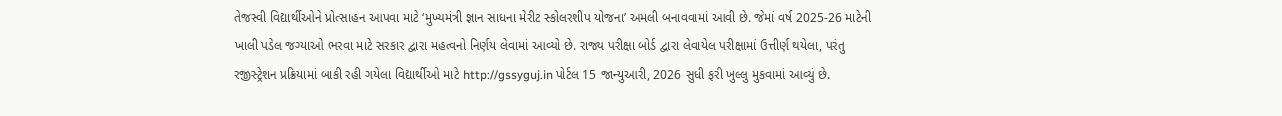તેજસ્વી વિદ્યાર્થીઓને પ્રોત્સાહન આપવા માટે ‘મુખ્યમંત્રી જ્ઞાન સાધના મેરીટ સ્કોલરશીપ યોજના’ અમલી બનાવવામાં આવી છે. જેમાં વર્ષ 2025-26 માટેની ખાલી પડેલ જગ્યાઓ ભરવા માટે સરકાર દ્વારા મહત્વનો નિર્ણય લેવામાં આવ્યો છે. રાજ્ય પરીક્ષા બોર્ડ દ્વારા લેવાયેલ પરીક્ષામાં ઉત્તીર્ણ થયેલા, પરંતુ રજીસ્ટ્રેશન પ્રક્રિયામાં બાકી રહી ગયેલા વિદ્યાર્થીઓ માટે http://gssyguj.in પોર્ટલ 15 જાન્યુઆરી, 2026 સુધી ફરી ખુલ્લુ મુકવામાં આવ્યું છે.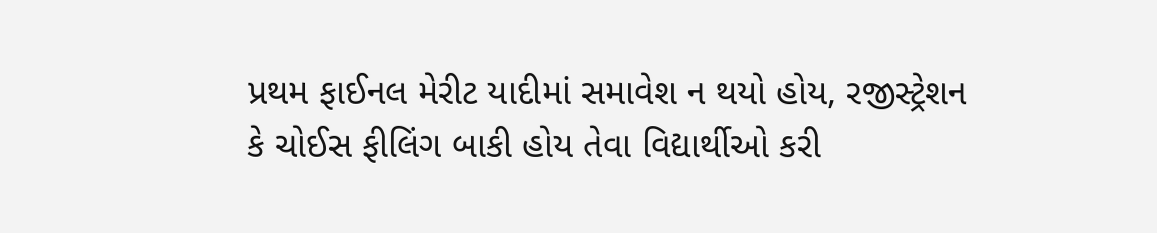પ્રથમ ફાઈનલ મેરીટ યાદીમાં સમાવેશ ન થયો હોય, રજીસ્ટ્રેશન કે ચોઈસ ફીલિંગ બાકી હોય તેવા વિદ્યાર્થીઓ કરી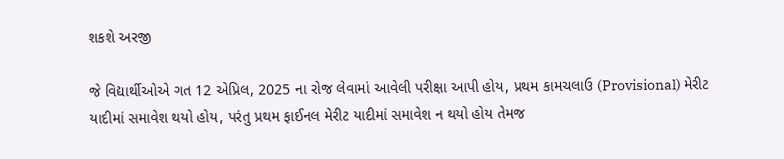શકશે અરજી

જે વિદ્યાર્થીઓએ ગત 12 એપ્રિલ, 2025 ના રોજ લેવામાં આવેલી પરીક્ષા આપી હોય, પ્રથમ કામચલાઉ (Provisional) મેરીટ યાદીમાં સમાવેશ થયો હોય, પરંતુ પ્રથમ ફાઈનલ મેરીટ યાદીમાં સમાવેશ ન થયો હોય તેમજ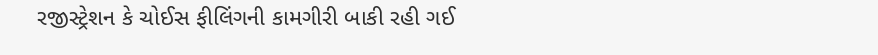રજીસ્ટ્રેશન કે ચોઈસ ફીલિંગની કામગીરી બાકી રહી ગઈ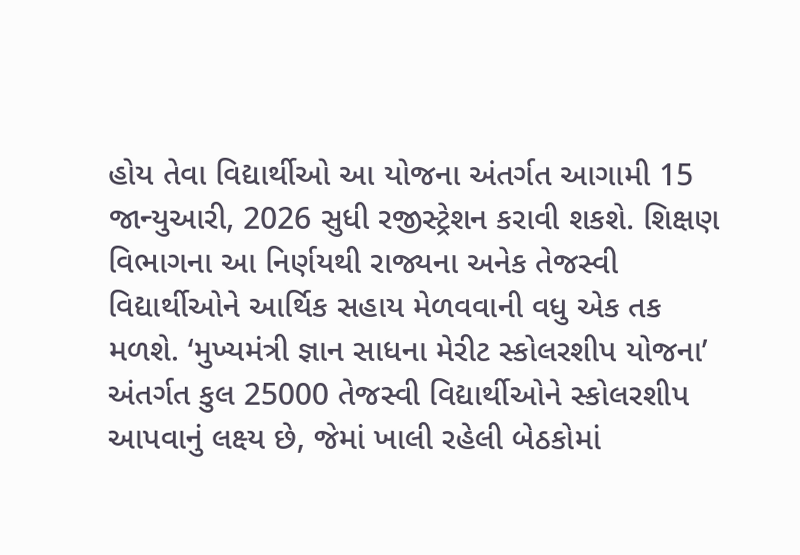હોય તેવા વિદ્યાર્થીઓ આ યોજના અંતર્ગત આગામી 15 જાન્યુઆરી, 2026 સુધી રજીસ્ટ્રેશન કરાવી શકશે. શિક્ષણ વિભાગના આ નિર્ણયથી રાજ્યના અનેક તેજસ્વી વિદ્યાર્થીઓને આર્થિક સહાય મેળવવાની વધુ એક તક મળશે. ‘મુખ્યમંત્રી જ્ઞાન સાધના મેરીટ સ્કોલરશીપ યોજના’ અંતર્ગત કુલ 25000 તેજસ્વી વિદ્યાર્થીઓને સ્કોલરશીપ આપવાનું લક્ષ્ય છે, જેમાં ખાલી રહેલી બેઠકોમાં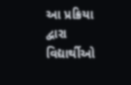આ પ્રક્રિયા દ્વારા વિદ્યાર્થીઓ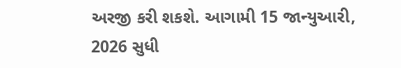અરજી કરી શકશે. આગામી 15 જાન્યુઆરી, 2026 સુધી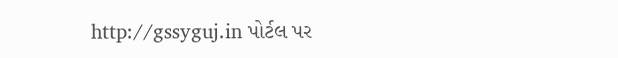http://gssyguj.in પોર્ટલ પર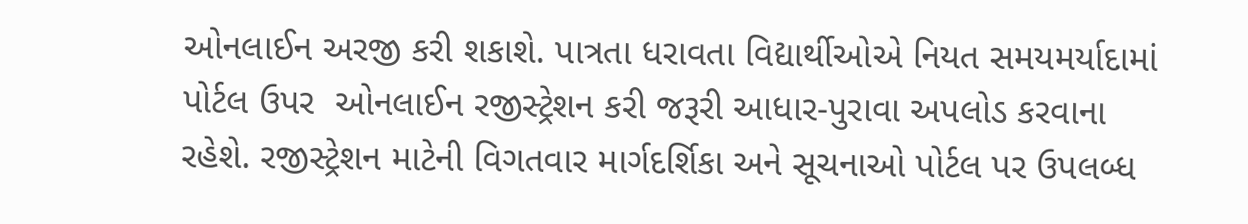ઓનલાઈન અરજી કરી શકાશે. પાત્રતા ધરાવતા વિદ્યાર્થીઓએ નિયત સમયમર્યાદામાં પોર્ટલ ઉપર  ઓનલાઈન રજીસ્ટ્રેશન કરી જરૂરી આધાર-પુરાવા અપલોડ કરવાના રહેશે. રજીસ્ટ્રેશન માટેની વિગતવાર માર્ગદર્શિકા અને સૂચનાઓ પોર્ટલ પર ઉપલબ્ધ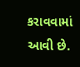કરાવવામાં આવી છે.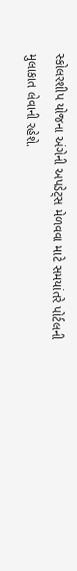સ્કોલરશીપ યોજના અંગેની અપડેટ્સ મેળવવા માટે સમયાંતરે પોર્ટલની મુલાકાત લેવાની રહેશે.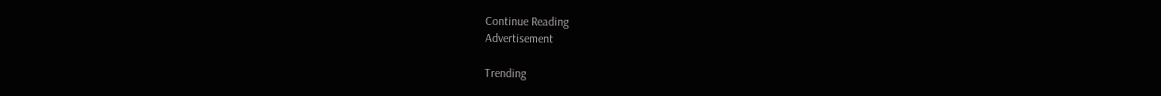Continue Reading
Advertisement

Trending